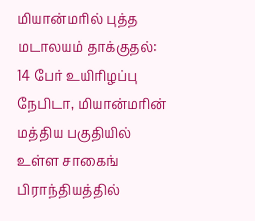மியான்மரில் புத்த மடாலயம் தாக்குதல்: 14 பேர் உயிரிழப்பு
நேபிடா, மியான்மரின் மத்திய பகுதியில் உள்ள சாகைங் பிராந்தியத்தில்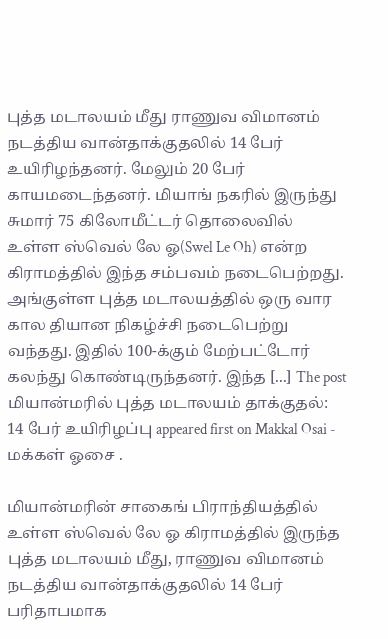புத்த மடாலயம் மீது ராணுவ விமானம் நடத்திய வான்தாக்குதலில் 14 பேர் உயிரிழந்தனர். மேலும் 20 பேர் காயமடைந்தனர். மியாங் நகரில் இருந்து சுமார் 75 கிலோமீட்டர் தொலைவில் உள்ள ஸ்வெல் லே ஓ(Swel Le Oh) என்ற கிராமத்தில் இந்த சம்பவம் நடைபெற்றது. அங்குள்ள புத்த மடாலயத்தில் ஒரு வார கால தியான நிகழ்ச்சி நடைபெற்று வந்தது. இதில் 100-க்கும் மேற்பட்டோர் கலந்து கொண்டிருந்தனர். இந்த [...] The post மியான்மரில் புத்த மடாலயம் தாக்குதல்: 14 பேர் உயிரிழப்பு appeared first on Makkal Osai - மக்கள் ஓசை .

மியான்மரின் சாகைங் பிராந்தியத்தில் உள்ள ஸ்வெல் லே ஓ கிராமத்தில் இருந்த புத்த மடாலயம் மீது, ராணுவ விமானம் நடத்திய வான்தாக்குதலில் 14 பேர் பரிதாபமாக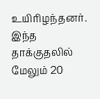உயிரிழந்தனர். இந்த தாக்குதலில் மேலும் 20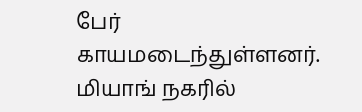பேர் காயமடைந்துள்ளனர்.
மியாங் நகரில்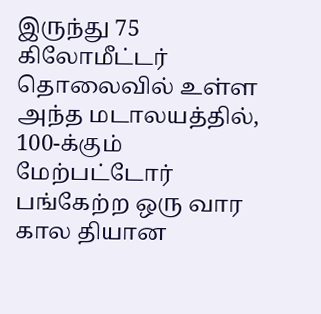இருந்து 75 கிலோமீட்டர் தொலைவில் உள்ள அந்த மடாலயத்தில், 100-க்கும் மேற்பட்டோர் பங்கேற்ற ஒரு வார கால தியான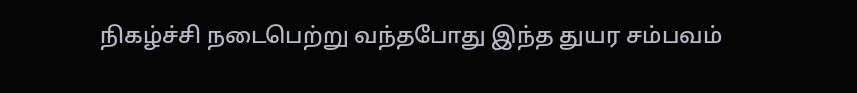நிகழ்ச்சி நடைபெற்று வந்தபோது இந்த துயர சம்பவம்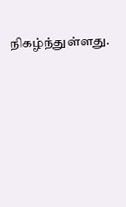நிகழ்ந்துள்ளது.